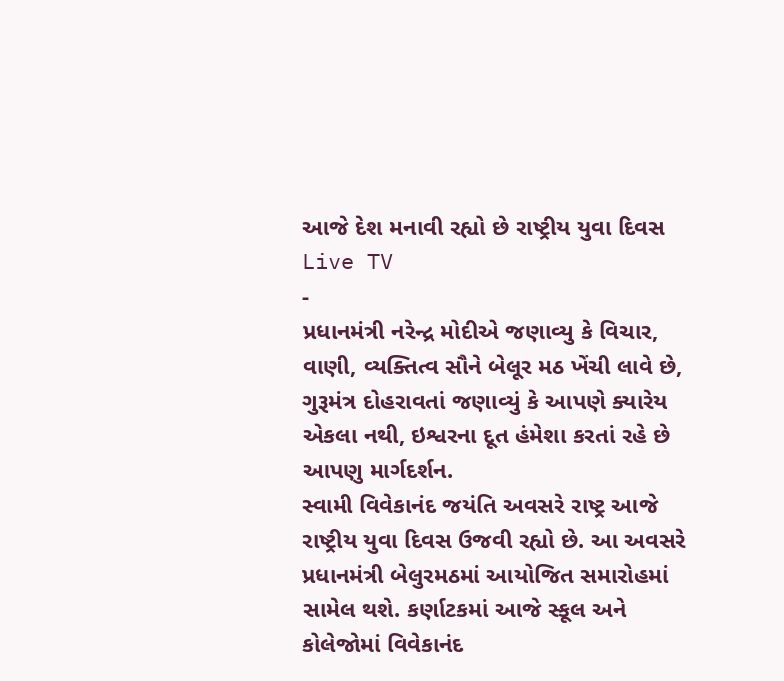આજે દેશ મનાવી રહ્યો છે રાષ્ટ્રીય યુવા દિવસ
Live TV
-
પ્રધાનમંત્રી નરેન્દ્ર મોદીએ જણાવ્યુ કે વિચાર, વાણી, વ્યક્તિત્વ સૌને બેલૂર મઠ ખેંચી લાવે છે, ગુરૂમંત્ર દોહરાવતાં જણાવ્યું કે આપણે ક્યારેય એકલા નથી, ઇશ્વરના દૂત હંમેશા કરતાં રહે છે આપણુ માર્ગદર્શન.
સ્વામી વિવેકાનંદ જયંતિ અવસરે રાષ્ટ્ર આજે રાષ્ટ્રીય યુવા દિવસ ઉજવી રહ્યો છે. આ અવસરે પ્રધાનમંત્રી બેલુરમઠમાં આયોજિત સમારોહમાં સામેલ થશે. કર્ણાટકમાં આજે સ્કૂલ અને કોલેજોમાં વિવેકાનંદ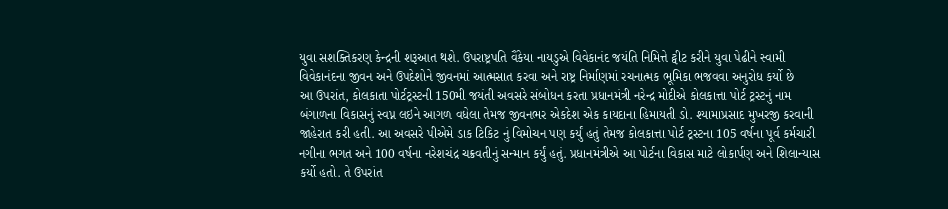યુવા સશક્તિકરણ કેન્દ્રની શરૂઆત થશે. ઉપરાષ્ટ્રપતિ વૈંકેયા નાયડુએ વિવેકાનંદ જયંતિ નિમિત્તે ટ્વીટ કરીને યુવા પેઢીને સ્વામી વિવેકાનંદના જીવન અને ઉપદેશોને જીવનમાં આત્મસાત કરવા અને રાષ્ટ્ર નિર્માણમાં રચનાત્મક ભૂમિકા ભજવવા અનુરોધ કર્યો છે
આ ઉપરાંત, કોલકાતા પોર્ટટ્રસ્ટની 150મી જયંતી અવસરે સંબોધન કરતા પ્રધાનમંત્રી નરેન્દ્ર મોદીએ કોલકાત્તા પોર્ટ ટ્રસ્ટનું નામ બંગાળના વિકાસનું સ્વપ્ન લઇને આગળ વધેલા તેમજ જીવનભર એકદેશ એક કાયદાના હિમાયતી ડો. શ્યામાપ્રસાદ મુખરજી કરવાની જાહેરાત કરી હતી. આ અવસરે પીએમે ડાક ટિકિટ નું વિમોચન પણ કર્યું હતું તેમજ કોલકાત્તા પોર્ટ ટ્રસ્ટના 105 વર્ષના પૂર્વ કર્મચારી નગીના ભગત અને 100 વર્ષના નરેશચંદ્ર ચક્રવતીનું સન્માન કર્યું હતું. પ્રધાનમંત્રીએ આ પોર્ટના વિકાસ માટે લોકાર્પણ અને શિલાન્યાસ કર્યો હતો. તે ઉપરાંત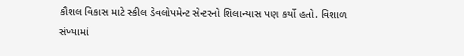કૌશલ વિકાસ માટે સ્કીલ ડેવલોપમેન્ટ સેન્ટરનો શિલાન્યાસ પણ કર્યો હતો. વિશાળ સંખ્યામાં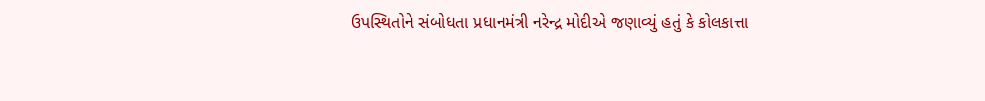ઉપસ્થિતોને સંબોધતા પ્રધાનમંત્રી નરેન્દ્ર મોદીએ જણાવ્યું હતું કે કોલકાત્તા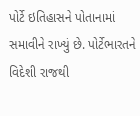પોર્ટે ઇતિહાસને પોતાનામાં સમાવીને રાખ્યું છે. પોર્ટેભારતને વિદેશી રાજથી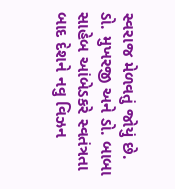સ્વરાજ મેળવતું જોયું છે. ડો. મુખરજી અને ડો. બાબા સાહેબ આંબેડકરે સ્વતંત્રતા બાદ દેશને નવુ વિઝન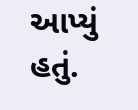આપ્યું હતું.